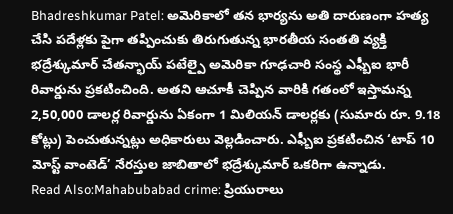Bhadreshkumar Patel: అమెరికాలో తన భార్యను అతి దారుణంగా హత్య చేసి పదేళ్లకు పైగా తప్పించుకు తిరుగుతున్న భారతీయ సంతతి వ్యక్తి భద్రేశ్కుమార్ చేతన్భాయ్ పటేల్పై అమెరికా గూఢచారి సంస్థ ఎఫ్బీఐ భారీ రివార్డును ప్రకటించింది. అతని ఆచూకీ చెప్పిన వారికి గతంలో ఇస్తామన్న 2,50,000 డాలర్ల రివార్డును ఏకంగా 1 మిలియన్ డాలర్లకు (సుమారు రూ. 9.18 కోట్లు) పెంచుతున్నట్లు అధికారులు వెల్లడించారు. ఎఫ్బీఐ ప్రకటించిన ‘టాప్ 10 మోస్ట్ వాంటెడ్’ నేరస్తుల జాబితాలో భద్రేశ్కుమార్ ఒకరిగా ఉన్నాడు.
Read Also:Mahabubabad crime: ప్రియురాలు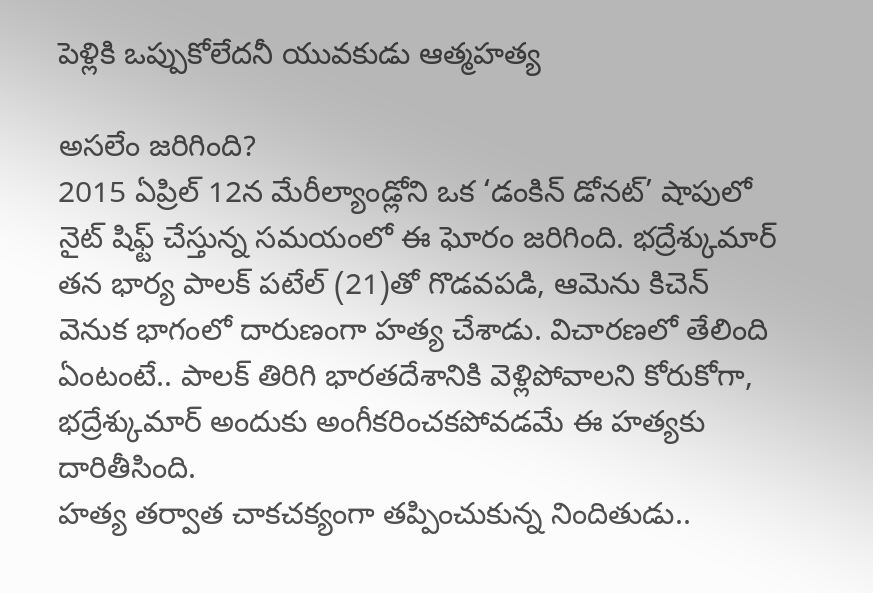పెళ్లికి ఒప్పుకోలేదనీ యువకుడు ఆత్మహత్య

అసలేం జరిగింది?
2015 ఏప్రిల్ 12న మేరీల్యాండ్లోని ఒక ‘డంకిన్ డోనట్’ షాపులో నైట్ షిఫ్ట్ చేస్తున్న సమయంలో ఈ ఘోరం జరిగింది. భద్రేశ్కుమార్ తన భార్య పాలక్ పటేల్ (21)తో గొడవపడి, ఆమెను కిచెన్ వెనుక భాగంలో దారుణంగా హత్య చేశాడు. విచారణలో తేలింది ఏంటంటే.. పాలక్ తిరిగి భారతదేశానికి వెళ్లిపోవాలని కోరుకోగా, భద్రేశ్కుమార్ అందుకు అంగీకరించకపోవడమే ఈ హత్యకు దారితీసింది.
హత్య తర్వాత చాకచక్యంగా తప్పించుకున్న నిందితుడు..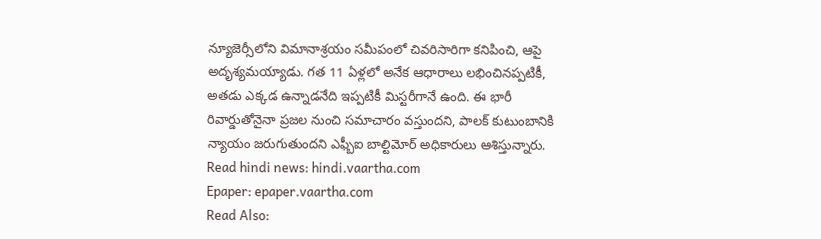న్యూజెర్సీలోని విమానాశ్రయం సమీపంలో చివరిసారిగా కనిపించి, ఆపై అదృశ్యమయ్యాడు. గత 11 ఏళ్లలో అనేక ఆధారాలు లభించినప్పటికీ, అతడు ఎక్కడ ఉన్నాడనేది ఇప్పటికీ మిస్టరీగానే ఉంది. ఈ భారీ రివార్డుతోనైనా ప్రజల నుంచి సమాచారం వస్తుందని, పాలక్ కుటుంబానికి న్యాయం జరుగుతుందని ఎఫ్బీఐ బాల్టిమోర్ అధికారులు ఆశిస్తున్నారు.
Read hindi news: hindi.vaartha.com
Epaper: epaper.vaartha.com
Read Also: